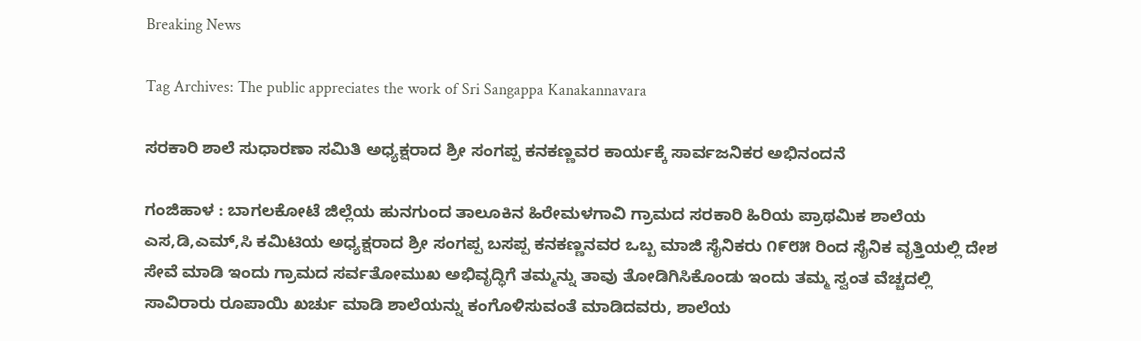Breaking News

Tag Archives: The public appreciates the work of Sri Sangappa Kanakannavara

ಸರಕಾರಿ ಶಾಲೆ ಸುಧಾರಣಾ ಸಮಿತಿ ಅಧ್ಯಕ್ಷರಾದ ಶ್ರೀ ಸಂಗಪ್ಪ ಕನಕಣ್ಣವರ ಕಾರ್ಯಕ್ಕೆ ಸಾರ್ವಜನಿಕರ ಅಭಿನಂದನೆ

ಗಂಜಿಹಾಳ : ಬಾಗಲಕೋಟೆ ಜಿಲ್ಲೆಯ ಹುನಗುಂದ ತಾಲೂಕಿನ ಹಿರೇಮಳಗಾವಿ ಗ್ರಾಮದ ಸರಕಾರಿ ಹಿರಿಯ ಪ್ರಾಥಮಿಕ ಶಾಲೆಯ ಎಸ,ಡಿ,ಎಮ್,ಸಿ ಕಮಿಟಿಯ ಅಧ್ಯಕ್ಷರಾದ ಶ್ರೀ ಸಂಗಪ್ಪ ಬಸಪ್ಪ ಕನಕಣ್ಣನವರ ಒಬ್ಬ ಮಾಜಿ ಸೈನಿಕರು ೧೯೮೫ ರಿಂದ ಸೈನಿಕ ವೃತ್ತಿಯಲ್ಲಿ ದೇಶ ಸೇವೆ ಮಾಡಿ ಇಂದು ಗ್ರಾಮದ ಸರ್ವತೋಮುಖ ಅಭಿವೃದ್ಧಿಗೆ ತಮ್ಮನ್ನು ತಾವು ತೋಡಿಗಿಸಿಕೊಂಡು ಇಂದು ತಮ್ಮ ಸ್ವಂತ ವೆಚ್ಚದಲ್ಲಿ ಸಾವಿರಾರು ರೂಪಾಯಿ ಖರ್ಚು ಮಾಡಿ ಶಾಲೆಯನ್ನು ಕಂಗೊಳಿಸುವಂತೆ ಮಾಡಿದವರು, ಶಾಲೆಯ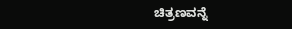ಚಿತ್ರಣವನ್ನೆ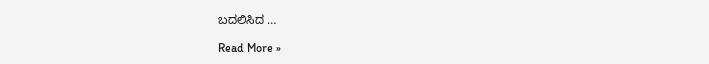ಬದಲಿಸಿದ …

Read More »